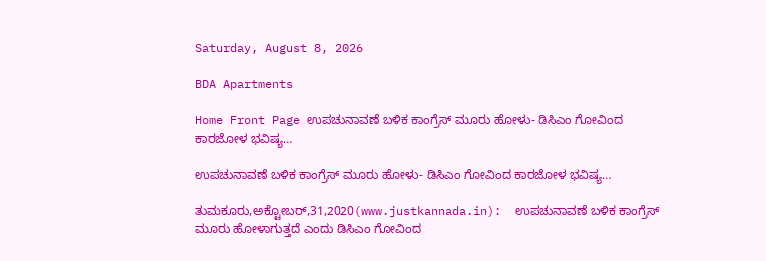Saturday, August 8, 2026

BDA Apartments

Home Front Page ಉಪಚುನಾವಣೆ ಬಳಿಕ ಕಾಂಗ್ರೆಸ್ ಮೂರು ಹೋಳು- ಡಿಸಿಎಂ ಗೋವಿಂದ ಕಾರಜೋಳ ಭವಿಷ್ಯ…

ಉಪಚುನಾವಣೆ ಬಳಿಕ ಕಾಂಗ್ರೆಸ್ ಮೂರು ಹೋಳು- ಡಿಸಿಎಂ ಗೋವಿಂದ ಕಾರಜೋಳ ಭವಿಷ್ಯ…

ತುಮಕೂರು,ಅಕ್ಟೋಬರ್,31,2020(www.justkannada.in):  ಉಪಚುನಾವಣೆ ಬಳಿಕ ಕಾಂಗ್ರೆಸ್ ಮೂರು ಹೋಳಾಗುತ್ತದೆ ಎಂದು ಡಿಸಿಎಂ ಗೋವಿಂದ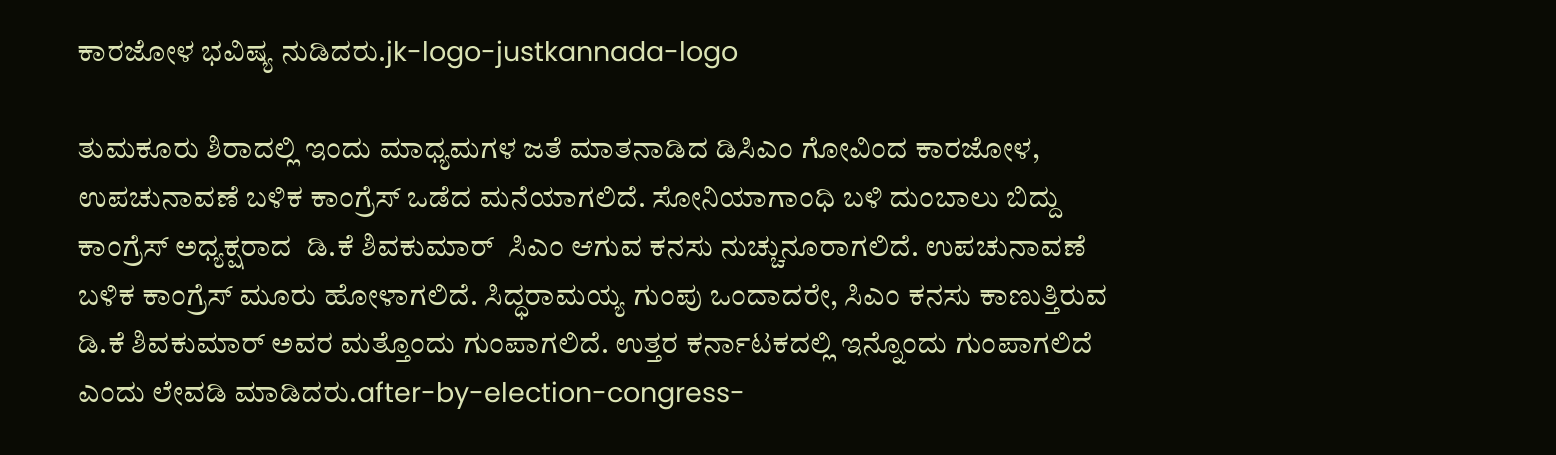ಕಾರಜೋಳ ಭವಿಷ್ಯ ನುಡಿದರು.jk-logo-justkannada-logo

ತುಮಕೂರು ಶಿರಾದಲ್ಲಿ ಇಂದು ಮಾಧ್ಯಮಗಳ ಜತೆ ಮಾತನಾಡಿದ ಡಿಸಿಎಂ ಗೋವಿಂದ ಕಾರಜೋಳ, ಉಪಚುನಾವಣೆ ಬಳಿಕ ಕಾಂಗ್ರೆಸ್ ಒಡೆದ ಮನೆಯಾಗಲಿದೆ. ಸೋನಿಯಾಗಾಂಧಿ ಬಳಿ ದುಂಬಾಲು ಬಿದ್ದು ಕಾಂಗ್ರೆಸ್ ಅಧ್ಯಕ್ಷರಾದ  ಡಿ.ಕೆ ಶಿವಕುಮಾರ್  ಸಿಎಂ ಆಗುವ ಕನಸು ನುಚ್ಚುನೂರಾಗಲಿದೆ. ಉಪಚುನಾವಣೆ ಬಳಿಕ ಕಾಂಗ್ರೆಸ್ ಮೂರು ಹೋಳಾಗಲಿದೆ. ಸಿದ್ಧರಾಮಯ್ಯ ಗುಂಪು ಒಂದಾದರೇ, ಸಿಎಂ ಕನಸು ಕಾಣುತ್ತಿರುವ ಡಿ.ಕೆ ಶಿವಕುಮಾರ್ ಅವರ ಮತ್ತೊಂದು ಗುಂಪಾಗಲಿದೆ. ಉತ್ತರ ಕರ್ನಾಟಕದಲ್ಲಿ ಇನ್ನೊಂದು ಗುಂಪಾಗಲಿದೆ ಎಂದು ಲೇವಡಿ ಮಾಡಿದರು.after-by-election-congress-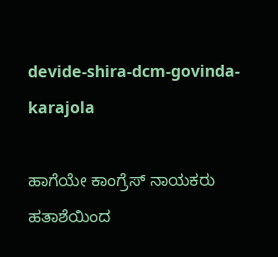devide-shira-dcm-govinda-karajola

ಹಾಗೆಯೇ ಕಾಂಗ್ರೆಸ್ ನಾಯಕರು ಹತಾಶೆಯಿಂದ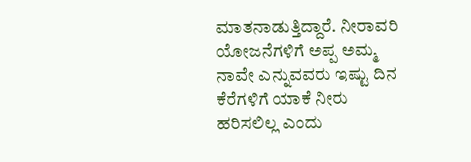ಮಾತನಾಡುತ್ತಿದ್ದಾರೆ. ನೀರಾವರಿ ಯೋಜನೆಗಳಿಗೆ ಅಪ್ಪ ಅಮ್ಮ ನಾವೇ ಎನ್ನುವವರು ಇಷ್ಟು ದಿನ ಕೆರೆಗಳಿಗೆ ಯಾಕೆ ನೀರು ಹರಿಸಲಿಲ್ಲ ಎಂದು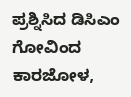ಪ್ರಶ್ನಿಸಿದ ಡಿಸಿಎಂ ಗೋವಿಂದ ಕಾರಜೋಳ,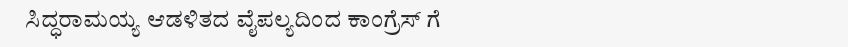ಸಿದ್ಧರಾಮಯ್ಯ ಆಡಳಿತದ ವೈಪಲ್ಯದಿಂದ ಕಾಂಗ್ರೆಸ್ ಗೆ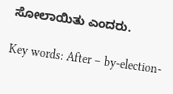ಸೋಲಾಯಿತು ಎಂದರು.

Key words: After – by-election-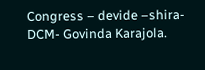Congress – devide –shira-DCM- Govinda Karajola.